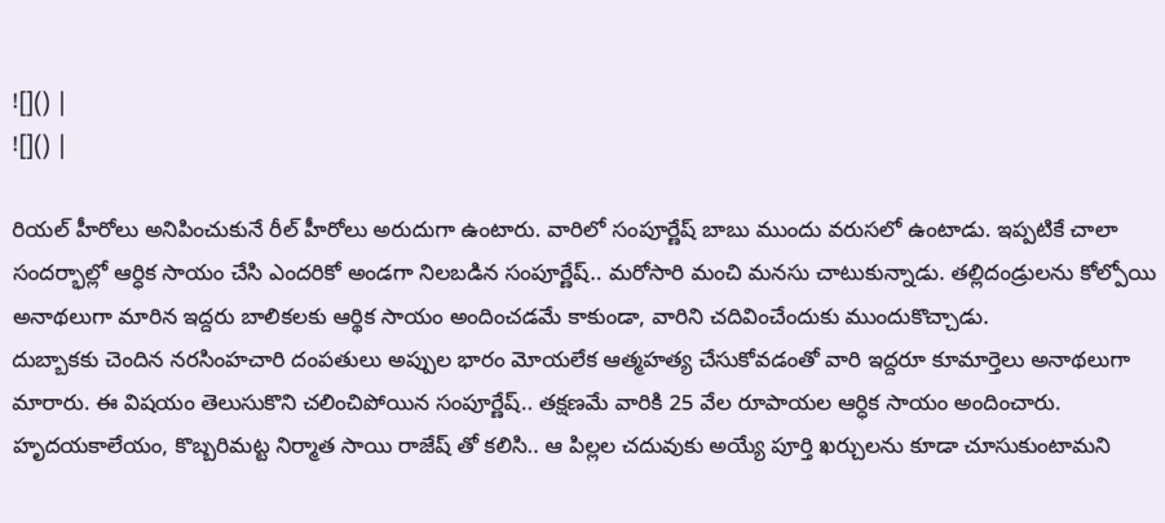![]() |
![]() |

రియల్ హీరోలు అనిపించుకునే రీల్ హీరోలు అరుదుగా ఉంటారు. వారిలో సంపూర్ణేష్ బాబు ముందు వరుసలో ఉంటాడు. ఇప్పటికే చాలా సందర్భాల్లో ఆర్ధిక సాయం చేసి ఎందరికో అండగా నిలబడిన సంపూర్ణేష్.. మరోసారి మంచి మనసు చాటుకున్నాడు. తల్లిదండ్రులను కోల్పోయి అనాథలుగా మారిన ఇద్దరు బాలికలకు ఆర్థిక సాయం అందించడమే కాకుండా, వారిని చదివించేందుకు ముందుకొచ్చాడు.
దుబ్బాకకు చెందిన నరసింహచారి దంపతులు అప్పుల భారం మోయలేక ఆత్మహత్య చేసుకోవడంతో వారి ఇద్దరూ కూమార్తెలు అనాథలుగా మారారు. ఈ విషయం తెలుసుకొని చలించిపోయిన సంపూర్ణేష్.. తక్షణమే వారికి 25 వేల రూపాయల ఆర్ధిక సాయం అందించారు. హృదయకాలేయం, కొబ్బరిమట్ట నిర్మాత సాయి రాజేష్ తో కలిసి.. ఆ పిల్లల చదువుకు అయ్యే పూర్తి ఖర్చులను కూడా చూసుకుంటామని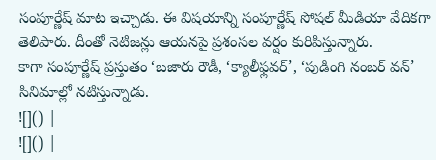సంపూర్ణేష్ మాట ఇచ్చాడు. ఈ విషయాన్ని సంపూర్ణేష్ సోషల్ మీడియా వేదికగా తెలిపారు. దీంతో నెటిజన్లు ఆయనపై ప్రశంసల వర్షం కురిపిస్తున్నారు.
కాగా సంపూర్ణేష్ ప్రస్తుతం ‘బజారు రౌడీ, ‘క్యాలీఫ్లవర్’, ‘పుడింగి నంబర్ వన్’ సినిమాల్లో నటిస్తున్నాడు.
![]() |
![]() |